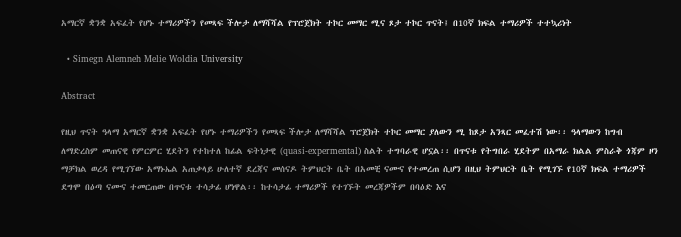አማርኛ ቋንቋ አፍፈት የሆኑ ተማሪዎችን የመጻፍ ችሎታ ለማሻሻል የፕሮጀክት ተኮር መማር ሚና ጾታ ተኮር ጥናት፤ በ10ኛ ክፍል ተማሪዎች ተተኳሪነት

  • Simegn Alemneh Melie Woldia University

Abstract

የዚህ ጥናት ዓላማ አማርኛ ቋንቋ አፍፈት የሆኑ ተማሪዎችን የመጻፍ ችሎታ ለማሻሻል ፕሮጀክት ተኮር መማር ያለውን ሚ ከጾታ አንጻር መፈተሽ ነው፡፡ ዓላማውን ከግብ ለማድረስም መጠናዊ የምርምር ሂደትን የተከተለ ከፊል ፍትነታዊ (quasi-expermental) ስልት ተግባራዊ ሆኗል፡፡ በጥናቱ የትግበራ ሂደትም በአማራ ክልል ምስራቅ ጎጃም ዞን ማቻክል ወረዳ የሚገኘው አማኑኤል አጠቃላይ ሁለተኛ ደረጃና መሰናዶ ትምህርት ቤት በአመቺ ናሙና የተመረጠ ሲሆን በዚህ ትምህርት ቤት የሚገኙ የ10ኛ ክፍል ተማሪዎች ደግሞ በዕጣ ናሙና ተመርጠው በጥናቱ ተሳታፊ ሆነዋል፡፡ ከተሳታፊ ተማሪዎች የተገኙት መረጃዎችም በባዕድ እና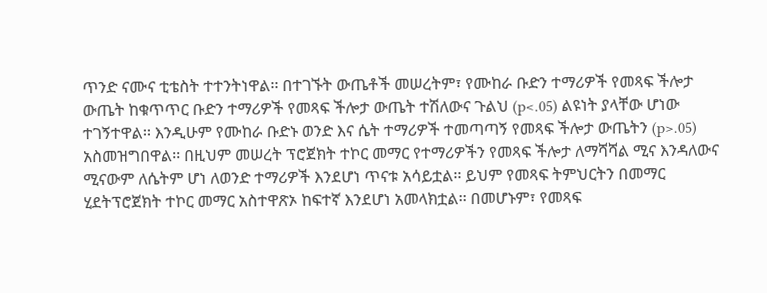ጥንድ ናሙና ቲቴስት ተተንትነዋል፡፡ በተገኙት ውጤቶች መሠረትም፣ የሙከራ ቡድን ተማሪዎች የመጻፍ ችሎታ ውጤት ከቁጥጥር ቡድን ተማሪዎች የመጻፍ ችሎታ ውጤት ተሽለውና ጉልህ (p<.05) ልዩነት ያላቸው ሆነው ተገኝተዋል፡፡ እንዲሁም የሙከራ ቡድኑ ወንድ እና ሴት ተማሪዎች ተመጣጣኝ የመጻፍ ችሎታ ውጤትን (p>.05) አስመዝግበዋል፡፡ በዚህም መሠረት ፕሮጀክት ተኮር መማር የተማሪዎችን የመጻፍ ችሎታ ለማሻሻል ሚና እንዳለውና ሚናውም ለሴትም ሆነ ለወንድ ተማሪዎች እንደሆነ ጥናቱ አሳይቷል፡፡ ይህም የመጻፍ ትምህርትን በመማር ሂደትፕሮጀክት ተኮር መማር አስተዋጽኦ ከፍተኛ እንደሆነ አመላክቷል፡፡ በመሆኑም፣ የመጻፍ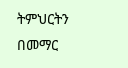ትምህርትን በመማር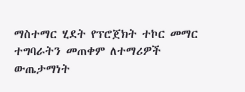ማስተማር ሂደት የፕሮጀክት ተኮር መማር ተግባራትን መጠቀም ለተማሪዎች ውጤታማነት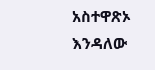አስተዋጽኦ እንዳለው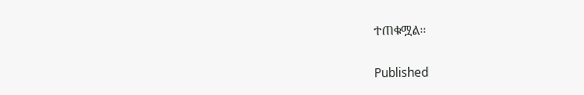ተጠቁሟል፡፡

Published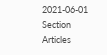2021-06-01
Section
Articles